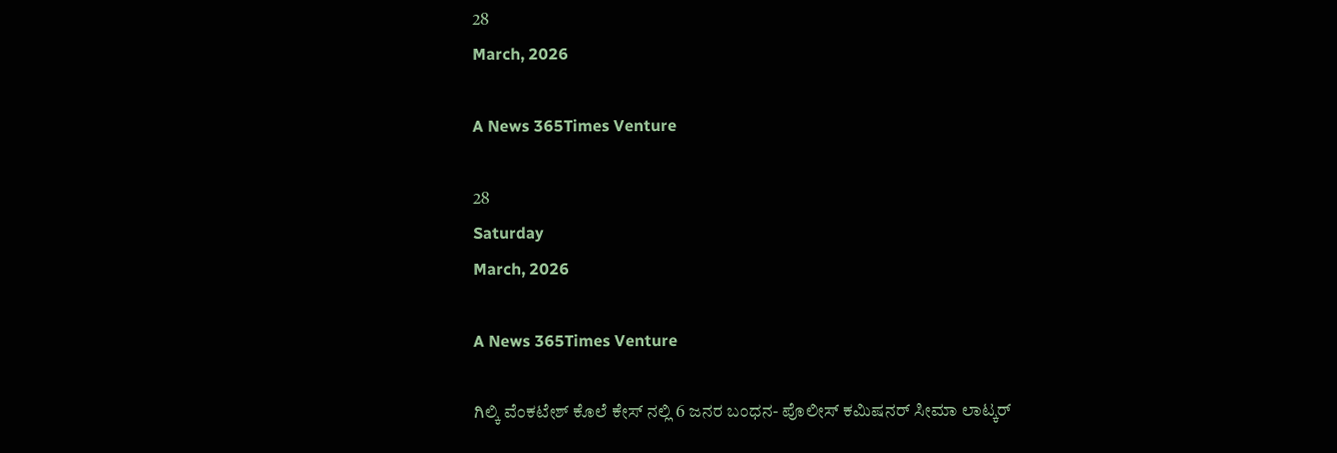28
March, 2026

A News 365Times Venture

28
Saturday
March, 2026

A News 365Times Venture

ಗಿಲ್ಕಿ ವೆಂಕಟೇಶ್ ಕೊಲೆ ಕೇಸ್ ನಲ್ಲಿ 6 ಜನರ ಬಂಧನ- ಪೊಲೀಸ್ ಕಮಿಷನರ್ ಸೀಮಾ ಲಾಟ್ಕರ್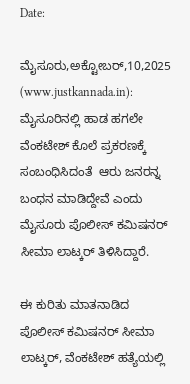Date:

ಮೈಸೂರು,ಅಕ್ಟೋಬರ್,10,2025 (www.justkannada.in):  ಮೈಸೂರಿನಲ್ಲಿ ಹಾಡ ಹಗಲೇ  ವೆಂಕಟೇಶ್ ಕೊಲೆ ಪ್ರಕರಣಕ್ಕೆ ಸಂಬಂಧಿಸಿದಂತೆ  ಆರು ಜನರನ್ನ ಬಂಧನ ಮಾಡಿದ್ದೇವೆ ಎಂದು ಮೈಸೂರು ಪೊಲೀಸ್ ಕಮಿಷನರ್ ಸೀಮಾ ಲಾಟ್ಕರ್ ತಿಳಿಸಿದ್ದಾರೆ.

ಈ ಕುರಿತು ಮಾತನಾಡಿದ ಪೊಲೀಸ್ ಕಮಿಷನರ್ ಸೀಮಾ ಲಾಟ್ಕರ್, ವೆಂಕಟೇಶ್ ಹತ್ಯೆಯಲ್ಲಿ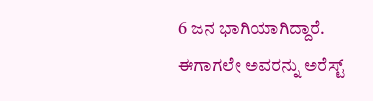6 ಜನ ಭಾಗಿಯಾಗಿದ್ದಾರೆ. ಈಗಾಗಲೇ ಅವರನ್ನು ಅರೆಸ್ಟ್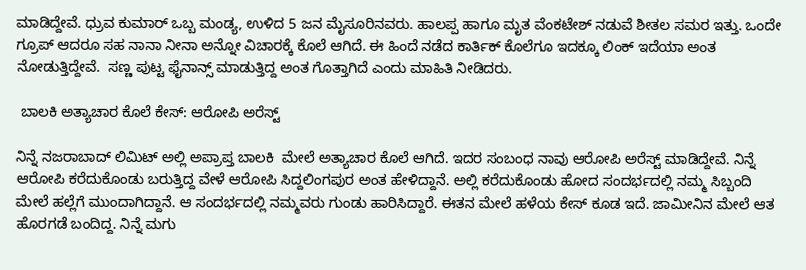ಮಾಡಿದ್ದೇವೆ. ಧ್ರುವ ಕುಮಾರ್ ಒಬ್ಬ ಮಂಡ್ಯ, ಉಳಿದ 5 ಜನ ಮೈಸೂರಿನವರು. ಹಾಲಪ್ಪ ಹಾಗೂ ಮೃತ ವೆಂಕಟೇಶ್ ನಡುವೆ ಶೀತಲ ಸಮರ ಇತ್ತು. ಒಂದೇ ಗ್ರೂಪ್ ಆದರೂ ಸಹ ನಾನಾ ನೀನಾ ಅನ್ನೋ ವಿಚಾರಕ್ಕೆ ಕೊಲೆ ಆಗಿದೆ. ಈ ಹಿಂದೆ ನಡೆದ ಕಾರ್ತಿಕ್ ಕೊಲೆಗೂ ಇದಕ್ಕೂ ಲಿಂಕ್ ಇದೆಯಾ ಅಂತ ನೋಡುತ್ತಿದ್ದೇವೆ.  ಸಣ್ಣ ಪುಟ್ಟ ಫೈನಾನ್ಸ್ ಮಾಡುತ್ತಿದ್ದ ಅಂತ ಗೊತ್ತಾಗಿದೆ ಎಂದು ಮಾಹಿತಿ ನೀಡಿದರು.

 ಬಾಲಕಿ ಅತ್ಯಾಚಾರ ಕೊಲೆ ಕೇಸ್: ಆರೋಪಿ ಅರೆಸ್ಟ್

ನಿನ್ನೆ ನಜರಾಬಾದ್ ಲಿಮಿಟ್ ಅಲ್ಲಿ ಅಪ್ರಾಪ್ತ ಬಾಲಕಿ  ಮೇಲೆ ಅತ್ಯಾಚಾರ ಕೊಲೆ ಆಗಿದೆ. ಇದರ ಸಂಬಂಧ ನಾವು ಆರೋಪಿ ಅರೆಸ್ಟ್ ಮಾಡಿದ್ದೇವೆ. ನಿನ್ನೆ ಆರೋಪಿ ಕರೆದುಕೊಂಡು ಬರುತ್ತಿದ್ದ ವೇಳೆ ಆರೋಪಿ ಸಿದ್ದಲಿಂಗಪುರ ಅಂತ ಹೇಳಿದ್ದಾನೆ. ಅಲ್ಲಿ ಕರೆದುಕೊಂಡು ಹೋದ ಸಂದರ್ಭದಲ್ಲಿ ನಮ್ಮ ಸಿಬ್ಬಂದಿ ಮೇಲೆ ಹಲ್ಲೆಗೆ ಮುಂದಾಗಿದ್ದಾನೆ. ಆ ಸಂದರ್ಭದಲ್ಲಿ ನಮ್ಮವರು ಗುಂಡು ಹಾರಿಸಿದ್ದಾರೆ. ಈತನ ಮೇಲೆ ಹಳೆಯ ಕೇಸ್ ಕೂಡ ಇದೆ. ಜಾಮೀನಿನ ಮೇಲೆ ಆತ ಹೊರಗಡೆ ಬಂದಿದ್ದ. ನಿನ್ನೆ ಮಗು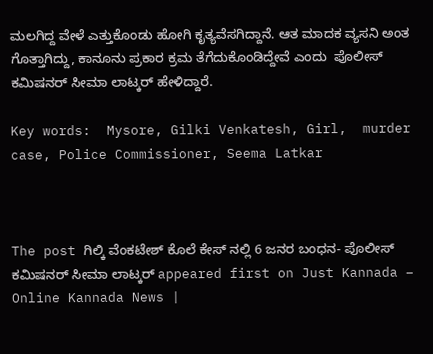ಮಲಗಿದ್ದ ವೇಳೆ ಎತ್ತುಕೊಂಡು ಹೋಗಿ ಕೃತ್ಯವೆಸಗಿದ್ದಾನೆ. ಆತ ಮಾದಕ ವ್ಯಸನಿ ಅಂತ ಗೊತ್ತಾಗಿದ್ದು, ಕಾನೂನು ಪ್ರಕಾರ ಕ್ರಮ ತೆಗೆದುಕೊಂಡಿದ್ದೇವೆ ಎಂದು  ಪೊಲೀಸ್ ಕಮಿಷನರ್ ಸೀಮಾ ಲಾಟ್ಕರ್ ಹೇಳಿದ್ದಾರೆ.

Key words:  Mysore, Gilki Venkatesh, Girl,  murder case, Police Commissioner, Seema Latkar



The post ಗಿಲ್ಕಿ ವೆಂಕಟೇಶ್ ಕೊಲೆ ಕೇಸ್ ನಲ್ಲಿ 6 ಜನರ ಬಂಧನ- ಪೊಲೀಸ್ ಕಮಿಷನರ್ ಸೀಮಾ ಲಾಟ್ಕರ್ appeared first on Just Kannada – Online Kannada News |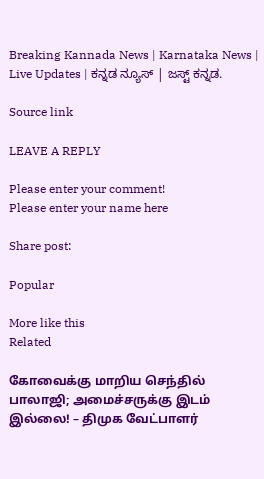Breaking Kannada News | Karnataka News | Live Updates | ಕನ್ನಡ ನ್ಯೂಸ್ | ಜಸ್ಟ್ ಕನ್ನಡ.

Source link

LEAVE A REPLY

Please enter your comment!
Please enter your name here

Share post:

Popular

More like this
Related

கோவைக்கு மாறிய செந்தில் பாலாஜி; அமைச்சருக்கு இடம் இல்லை! – திமுக வேட்பாளர்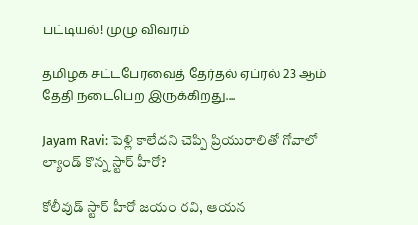பட்டியல்! முழு விவரம்

தமிழக சட்டபேரவைத் தேர்தல் ஏப்ரல் 23 ஆம் தேதி நடைபெற இருக்கிறது....

Jayam Ravi: పెళ్లి కాలేదని చెప్పి ప్రియురాలితో గోవాలో ల్యాండ్ కొన్న స్టార్ హీరో?

కోలీవుడ్ స్టార్ హీరో జయం రవి, ఆయన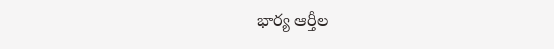భార్య ఆర్తీల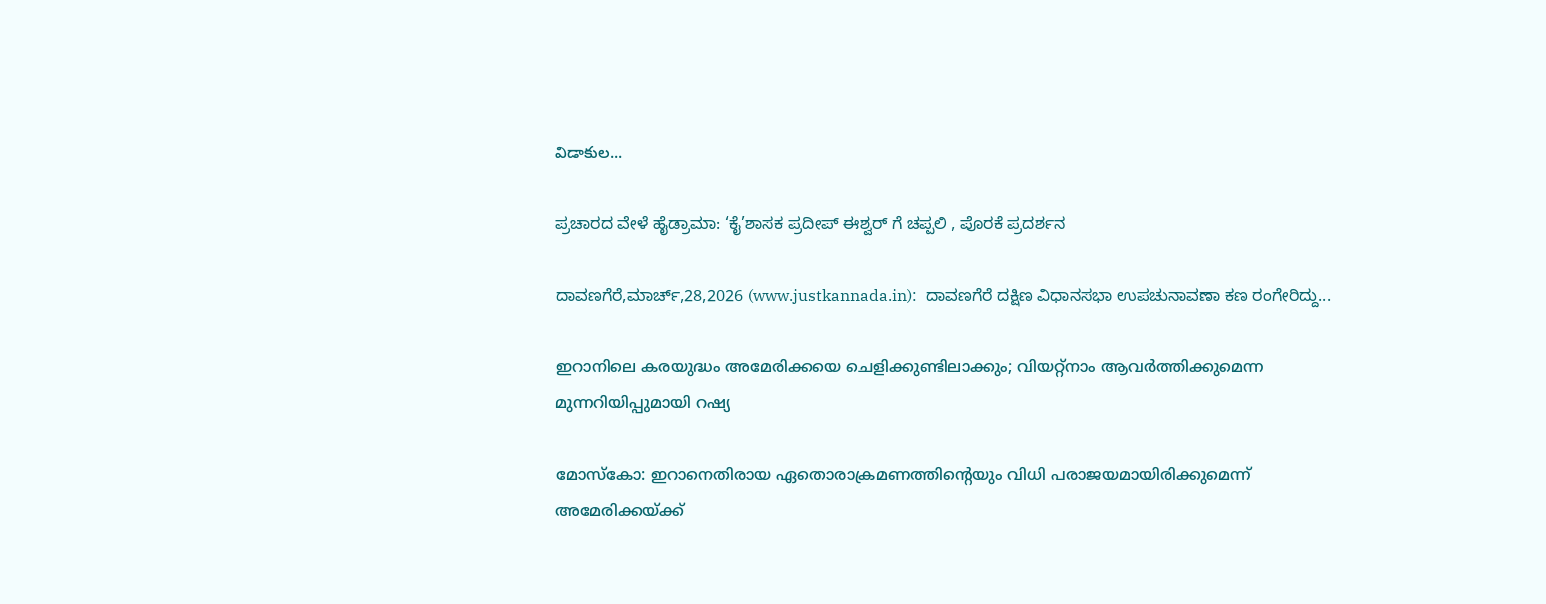విడాకుల...

ಪ್ರಚಾರದ ವೇಳೆ ಹೈಡ್ರಾಮಾ: ‘ಕೈ’ಶಾಸಕ ಪ್ರದೀಪ್ ಈಶ್ವರ್ ಗೆ ಚಪ್ಪಲಿ , ಪೊರಕೆ ಪ್ರದರ್ಶನ

ದಾವಣಗೆರೆ,ಮಾರ್ಚ್,28,2026 (www.justkannada.in):  ದಾವಣಗೆರೆ ದಕ್ಷಿಣ ವಿಧಾನಸಭಾ ಉಪಚುನಾವಣಾ ಕಣ ರಂಗೇರಿದ್ದು...

ഇറാനിലെ കരയുദ്ധം അമേരിക്കയെ ചെളിക്കുണ്ടിലാക്കും; വിയറ്റ്നാം ആവര്‍ത്തിക്കുമെന്ന മുന്നറിയിപ്പുമായി റഷ്യ

മോസ്‌കോ: ഇറാനെതിരായ ഏതൊരാക്രമണത്തിന്റെയും വിധി പരാജയമായിരിക്കുമെന്ന് അമേരിക്കയ്ക്ക്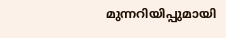മുന്നറിയിപ്പുമായി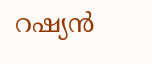റഷ്യന്‍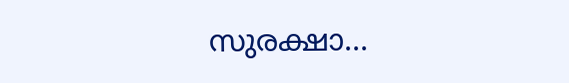സുരക്ഷാ...